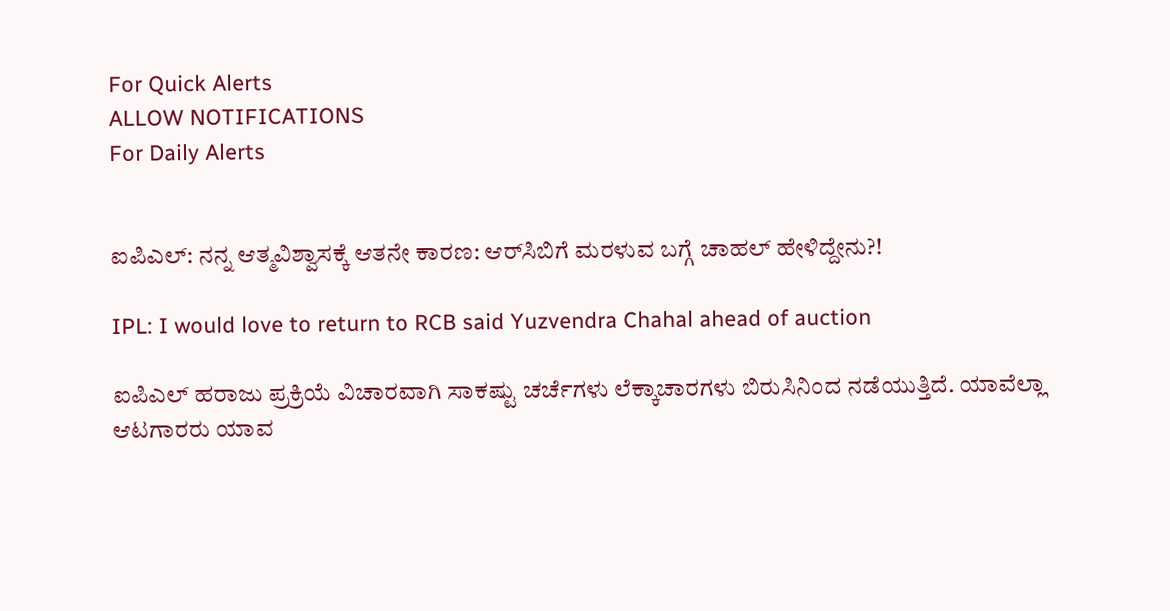For Quick Alerts
ALLOW NOTIFICATIONS
For Daily Alerts


ಐಪಿಎಲ್: ನನ್ನ ಆತ್ಮವಿಶ್ವಾಸಕ್ಕೆ ಆತನೇ ಕಾರಣ: ಆರ್‌ಸಿಬಿಗೆ ಮರಳುವ ಬಗ್ಗೆ ಚಾಹಲ್ ಹೇಳಿದ್ದೇನು?!

IPL: I would love to return to RCB said Yuzvendra Chahal ahead of auction

ಐಪಿಎಲ್ ಹರಾಜು ಪ್ರಕ್ರಿಯೆ ವಿಚಾರವಾಗಿ ಸಾಕಷ್ಟು ಚರ್ಚೆಗಳು ಲೆಕ್ಕಾಚಾರಗಳು ಬಿರುಸಿನಿಂದ ನಡೆಯುತ್ತಿದೆ. ಯಾವೆಲ್ಲಾ ಆಟಗಾರರು ಯಾವ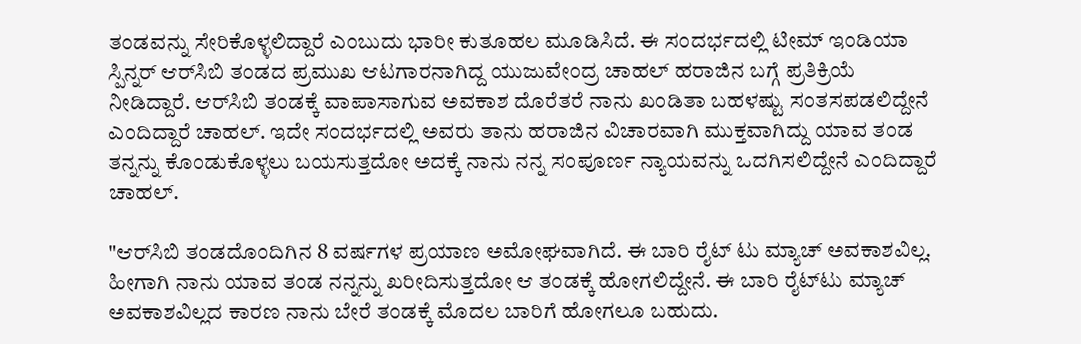ತಂಡವನ್ನು ಸೇರಿಕೊಳ್ಳಲಿದ್ದಾರೆ ಎಂಬುದು ಭಾರೀ ಕುತೂಹಲ ಮೂಡಿಸಿದೆ. ಈ ಸಂದರ್ಭದಲ್ಲಿ ಟೀಮ್ ಇಂಡಿಯಾ ಸ್ಪಿನ್ನರ್ ಆರ್‌ಸಿಬಿ ತಂಡದ ಪ್ರಮುಖ ಆಟಗಾರನಾಗಿದ್ದ ಯುಜುವೇಂದ್ರ ಚಾಹಲ್ ಹರಾಜಿನ ಬಗ್ಗೆ ಪ್ರತಿಕ್ರಿಯೆ ನೀಡಿದ್ದಾರೆ. ಆರ್‌ಸಿಬಿ ತಂಡಕ್ಕೆ ವಾಪಾಸಾಗುವ ಅವಕಾಶ ದೊರೆತರೆ ನಾನು ಖಂಡಿತಾ ಬಹಳಷ್ಟು ಸಂತಸಪಡಲಿದ್ದೇನೆ ಎಂದಿದ್ದಾರೆ ಚಾಹಲ್. ಇದೇ ಸಂದರ್ಭದಲ್ಲಿ ಅವರು ತಾನು ಹರಾಜಿನ ವಿಚಾರವಾಗಿ ಮುಕ್ತವಾಗಿದ್ದು ಯಾವ ತಂಡ ತನ್ನನ್ನು ಕೊಂಡುಕೊಳ್ಳಲು ಬಯಸುತ್ತದೋ ಅದಕ್ಕೆ ನಾನು ನನ್ನ ಸಂಪೂರ್ಣ ನ್ಯಾಯವನ್ನು ಒದಗಿಸಲಿದ್ದೇನೆ ಎಂದಿದ್ದಾರೆ ಚಾಹಲ್.

"ಆರ್‌ಸಿಬಿ ತಂಡದೊಂದಿಗಿನ 8 ವರ್ಷಗಳ ಪ್ರಯಾಣ ಅಮೋಘವಾಗಿದೆ. ಈ ಬಾರಿ ರೈಟ್ ಟು ಮ್ಯಾಚ್ ಅವಕಾಶವಿಲ್ಲ. ಹೀಗಾಗಿ ನಾನು ಯಾವ ತಂಡ ನನ್ನನ್ನು ಖರೀದಿಸುತ್ತದೋ ಆ ತಂಡಕ್ಕೆ ಹೋಗಲಿದ್ದೇನೆ. ಈ ಬಾರಿ ರೈಟ್‌ಟು ಮ್ಯಾಚ್ ಅವಕಾಶವಿಲ್ಲದ ಕಾರಣ ನಾನು ಬೇರೆ ತಂಡಕ್ಕೆ ಮೊದಲ ಬಾರಿಗೆ ಹೋಗಲೂ ಬಹುದು.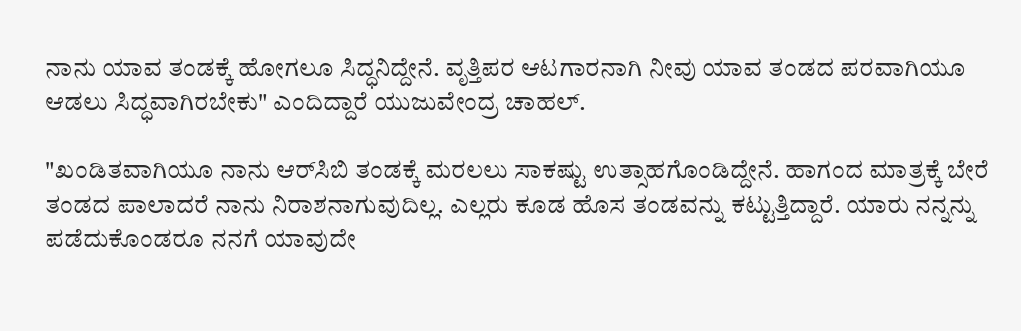ನಾನು ಯಾವ ತಂಡಕ್ಕೆ ಹೋಗಲೂ ಸಿದ್ಧನಿದ್ದೇನೆ. ವೃತ್ತಿಪರ ಆಟಗಾರನಾಗಿ ನೀವು ಯಾವ ತಂಡದ ಪರವಾಗಿಯೂ ಆಡಲು ಸಿದ್ಧವಾಗಿರಬೇಕು" ಎಂದಿದ್ದಾರೆ ಯುಜುವೇಂದ್ರ ಚಾಹಲ್.

"ಖಂಡಿತವಾಗಿಯೂ ನಾನು ಆರ್‌ಸಿಬಿ ತಂಡಕ್ಕೆ ಮರಲಲು ಸಾಕಷ್ಟು ಉತ್ಸಾಹಗೊಂಡಿದ್ದೇನೆ. ಹಾಗಂದ ಮಾತ್ರಕ್ಕೆ ಬೇರೆ ತಂಡದ ಪಾಲಾದರೆ ನಾನು ನಿರಾಶನಾಗುವುದಿಲ್ಲ. ಎಲ್ಲರು ಕೂಡ ಹೊಸ ತಂಡವನ್ನು ಕಟ್ಟುತ್ತಿದ್ದಾರೆ. ಯಾರು ನನ್ನನ್ನು ಪಡೆದುಕೊಂಡರೂ ನನಗೆ ಯಾವುದೇ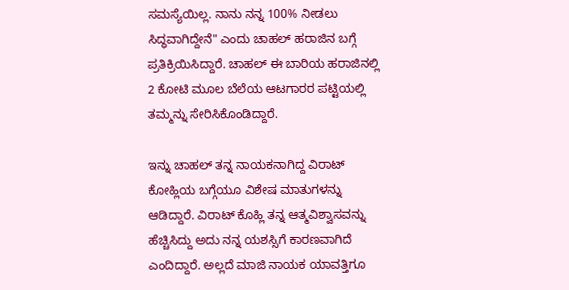ಸಮಸ್ಯೆಯಿಲ್ಲ. ನಾನು ನನ್ನ 100% ನೀಡಲು ಸಿದ್ಧವಾಗಿದ್ದೇನೆ" ಎಂದು ಚಾಹಲ್ ಹರಾಜಿನ ಬಗ್ಗೆ ಪ್ರತಿಕ್ರಿಯಿಸಿದ್ದಾರೆ. ಚಾಹಲ್ ಈ ಬಾರಿಯ ಹರಾಜಿನಲ್ಲಿ 2 ಕೋಟಿ ಮೂಲ ಬೆಲೆಯ ಆಟಗಾರರ ಪಟ್ಟಿಯಲ್ಲಿ ತಮ್ಮನ್ನು ಸೇರಿಸಿಕೊಂಡಿದ್ದಾರೆ.

ಇನ್ನು ಚಾಹಲ್ ತನ್ನ ನಾಯಕನಾಗಿದ್ದ ವಿರಾಟ್ ಕೋಹ್ಲಿಯ ಬಗ್ಗೆಯೂ ವಿಶೇಷ ಮಾತುಗಳನ್ನು ಆಡಿದ್ದಾರೆ. ವಿರಾಟ್ ಕೊಹ್ಲಿ ತನ್ನ ಆತ್ಮವಿಶ್ವಾಸವನ್ನು ಹೆಚ್ಚಿಸಿದ್ದು ಅದು ನನ್ನ ಯಶಸ್ಸಿಗೆ ಕಾರಣವಾಗಿದೆ ಎಂದಿದ್ದಾರೆ. ಅಲ್ಲದೆ ಮಾಜಿ ನಾಯಕ ಯಾವತ್ತಿಗೂ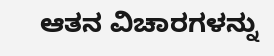ಆತನ ವಿಚಾರಗಳನ್ನು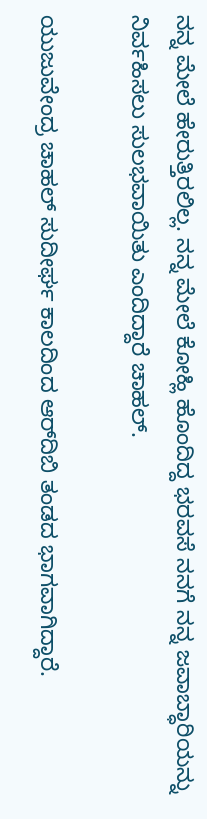ನನ್ನ ಮೇಲೆ ಹೇರುತ್ತಿರಲಿಲ್ಲ. ನನ್ನ ಮೇಲೆ ಕೋಹ್ಲಿ ಹೊಂದಿದ್ದ ಭರವಸೆ ನನಗೆ ನನ್ನ ಜವಾಬ್ಧಾರಿಯನ್ನು ನಿರ್ವಹಿಸಲು ಸುಲಭವಾಯಿತು ಎಂದಿದ್ದಾರೆ ಚಾಹಲ್.

ಯುಜುವೇಂದ್ರ ಚಾಹಲ್ ಸುದೀರ್ಘ ಕಾಲದಿಂದ ಆರ್‌ದಿಬಿ ತಂಡದ ಭಾಗವಾಗಿದ್ದಾರೆ.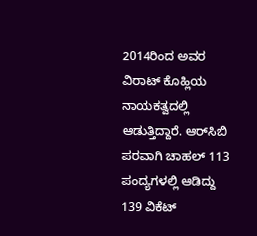2014ರಿಂದ ಅವರ ವಿರಾಟ್ ಕೊಹ್ಲಿಯ ನಾಯಕತ್ವದಲ್ಲಿ ಆಡುತ್ತಿದ್ದಾರೆ. ಆರ್‌ಸಿಬಿ ಪರವಾಗಿ ಚಾಹಲ್ 113 ಪಂದ್ಯಗಳಲ್ಲಿ ಆಡಿದ್ದು 139 ವಿಕೆಟ್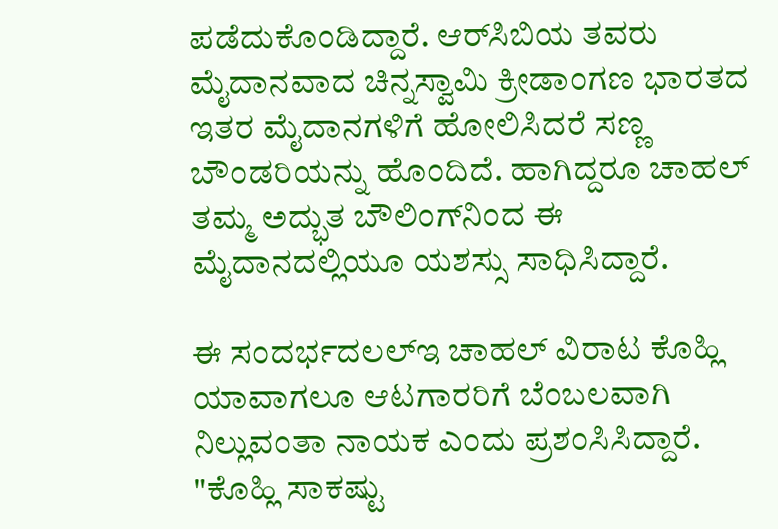ಪಡೆದುಕೊಂಡಿದ್ದಾರೆ. ಆರ್‌ಸಿಬಿಯ ತವರು ಮೈದಾನವಾದ ಚಿನ್ನಸ್ವಾಮಿ ಕ್ರೀಡಾಂಗಣ ಭಾರತದ ಇತರ ಮೈದಾನಗಳಿಗೆ ಹೋಲಿಸಿದರೆ ಸಣ್ಣ ಬೌಂಡರಿಯನ್ನು ಹೊಂದಿದೆ. ಹಾಗಿದ್ದರೂ ಚಾಹಲ್ ತಮ್ಮ ಅದ್ಭುತ ಬೌಲಿಂಗ್‌ನಿಂದ ಈ ಮೈದಾನದಲ್ಲಿಯೂ ಯಶಸ್ಸು ಸಾಧಿಸಿದ್ದಾರೆ.

ಈ ಸಂದರ್ಭದಲಲ್ಇ ಚಾಹಲ್ ವಿರಾಟ ಕೊಹ್ಲಿ ಯಾವಾಗಲೂ ಆಟಗಾರರಿಗೆ ಬೆಂಬಲವಾಗಿ ನಿಲ್ಲುವಂತಾ ನಾಯಕ ಎಂದು ಪ್ರಶಂಸಿಸಿದ್ದಾರೆ. "ಕೊಹ್ಲಿ ಸಾಕಷ್ಟು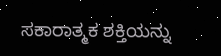ಸಕಾರಾತ್ಮಕ ಶಕ್ತಿಯನ್ನು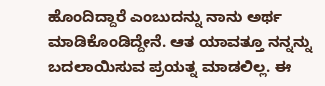ಹೊಂದಿದ್ದಾರೆ ಎಂಬುದನ್ನು ನಾನು ಅರ್ಥ ಮಾಡಿಕೊಂಡಿದ್ದೇನೆ. ಆತ ಯಾವತ್ತೂ ನನ್ನನ್ನು ಬದಲಾಯಿಸುವ ಪ್ರಯತ್ನ ಮಾಡಲಿಲ್ಲ. ಈ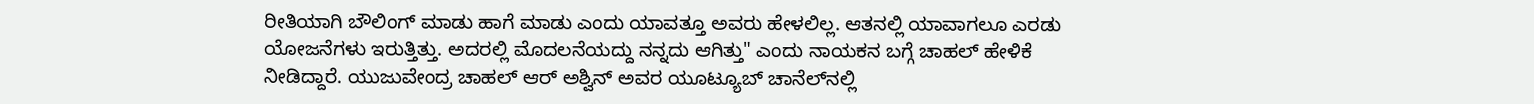ರೀತಿಯಾಗಿ ಬೌಲಿಂಗ್ ಮಾಡು ಹಾಗೆ ಮಾಡು ಎಂದು ಯಾವತ್ತೂ ಅವರು ಹೇಳಲಿಲ್ಲ. ಆತನಲ್ಲಿ ಯಾವಾಗಲೂ ಎರಡು ಯೋಜನೆಗಳು ಇರುತ್ತಿತ್ತು. ಅದರಲ್ಲಿ ಮೊದಲನೆಯದ್ದು ನನ್ನದು ಆಗಿತ್ತು" ಎಂದು ನಾಯಕನ ಬಗ್ಗೆ ಚಾಹಲ್ ಹೇಳಿಕೆ ನೀಡಿದ್ದಾರೆ. ಯುಜುವೇಂದ್ರ ಚಾಹಲ್ ಆರ್ ಅಶ್ವಿನ್ ಅವರ ಯೂಟ್ಯೂಬ್ ಚಾನೆಲ್‌ನಲ್ಲಿ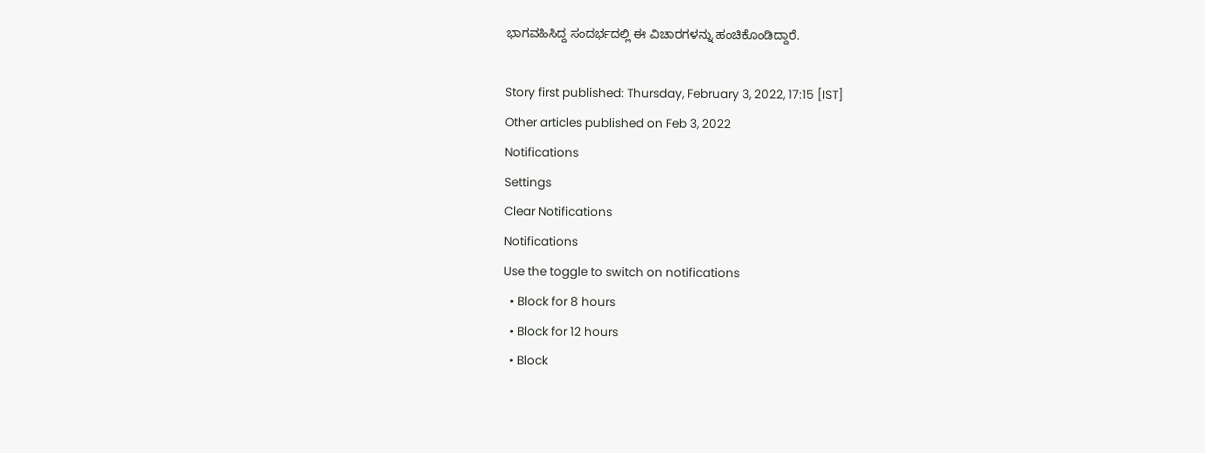ಭಾಗವಹಿಸಿದ್ದ ಸಂದರ್ಭದಲ್ಲಿ ಈ ವಿಚಾರಗಳನ್ನು ಹಂಚಿಕೊಂಡಿದ್ದಾರೆ.

Story first published: Thursday, February 3, 2022, 17:15 [IST]
Other articles published on Feb 3, 2022
Notifications
Settings
Clear Notifications
Notifications
Use the toggle to switch on notifications
  • Block for 8 hours
  • Block for 12 hours
  • Block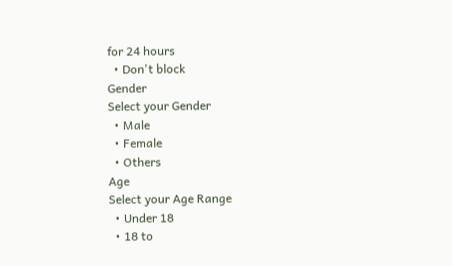for 24 hours
  • Don't block
Gender
Select your Gender
  • Male
  • Female
  • Others
Age
Select your Age Range
  • Under 18
  • 18 to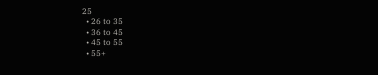25
  • 26 to 35
  • 36 to 45
  • 45 to 55
  • 55+